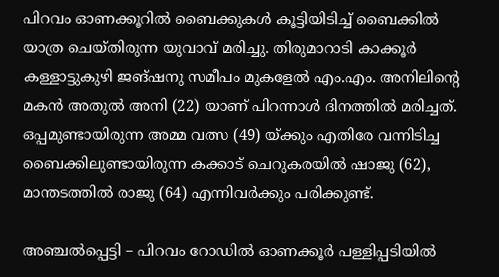പിറവം ഓണക്കൂറില്‍ ബൈക്കുകള്‍ കൂട്ടിയിടിച്ച്‌ ബൈക്കില്‍ യാത്ര ചെയ്തിരുന്ന യുവാവ് മരിച്ചു. തിരുമാറാടി കാക്കൂർ കള്ളാട്ടുകുഴി ജങ്ഷനു സമീപം മുകളേല്‍ എം.എം. അനിലിന്റെ മകൻ അതുല്‍ അനി (22) യാണ് പിറന്നാള്‍ ദിനത്തില്‍ മരിച്ചത്. ഒപ്പമുണ്ടായിരുന്ന അമ്മ വത്സ (49) യ്ക്കും എതിരേ വന്നിടിച്ച ബൈക്കിലുണ്ടായിരുന്ന കക്കാട് ചെറുകരയില്‍ ഷാജു (62), മാന്തടത്തില്‍ രാജു (64) എന്നിവർക്കും പരിക്കുണ്ട്.

അഞ്ചല്‍പ്പെട്ടി – പിറവം റോഡില്‍ ഓണക്കൂർ പള്ളിപ്പടിയില്‍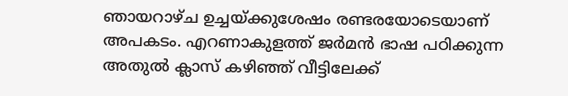ഞായറാഴ്ച ഉച്ചയ്ക്കുശേഷം രണ്ടരയോടെയാണ് അപകടം. എറണാകുളത്ത് ജർമൻ ഭാഷ പഠിക്കുന്ന അതുല്‍ ക്ലാസ് കഴിഞ്ഞ് വീട്ടിലേക്ക്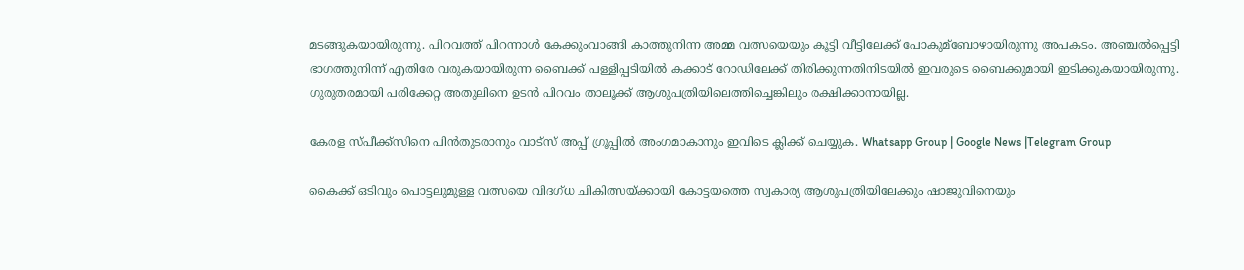മടങ്ങുകയായിരുന്നു. പിറവത്ത് പിറന്നാള്‍ കേക്കുംവാങ്ങി കാത്തുനിന്ന അമ്മ വത്സയെയും കൂട്ടി വീട്ടിലേക്ക് പോകുമ്ബോഴായിരുന്നു അപകടം. അഞ്ചല്‍പ്പെട്ടി ഭാഗത്തുനിന്ന് എതിരേ വരുകയായിരുന്ന ബൈക്ക് പള്ളിപ്പടിയില്‍ കക്കാട് റോഡിലേക്ക് തിരിക്കുന്നതിനിടയില്‍ ഇവരുടെ ബൈക്കുമായി ഇടിക്കുകയായിരുന്നു. ഗുരുതരമായി പരിക്കേറ്റ അതുലിനെ ഉടൻ പിറവം താലൂക്ക് ആശുപത്രിയിലെത്തിച്ചെങ്കിലും രക്ഷിക്കാനായില്ല.

കേരള സ്പീക്ക്സിനെ പിൻതുടരാനും വാട്സ് അപ്പ് ഗ്രൂപ്പിൽ അംഗമാകാനും ഇവിടെ ക്ലിക്ക് ചെയ്യുക. Whatsapp Group | Google News |Telegram Group

കൈക്ക് ഒടിവും പൊട്ടലുമുള്ള വത്സയെ വിദഗ്ധ ചികിത്സയ്ക്കായി കോട്ടയത്തെ സ്വകാര്യ ആശുപത്രിയിലേക്കും ഷാജുവിനെയും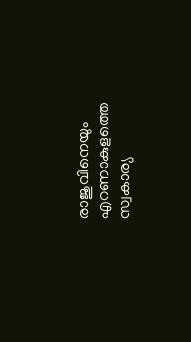രാജുവിനെയും എറണാകുളത്തെ സ്വകാര്യ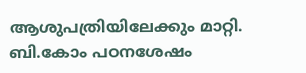ആശുപത്രിയിലേക്കും മാറ്റി. ബി.കോം പഠനശേഷം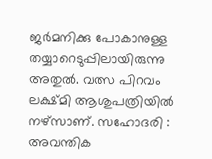ജർമനിക്കു പോകാനുള്ള തയ്യാറെടുപ്പിലായിരുന്നു അതുല്‍. വത്സ പിറവം ലക്ഷ്മി ആശുപത്രിയില്‍ നഴ്സാണ്. സഹോദരി : അവന്തിക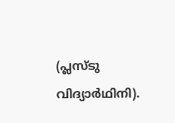(പ്ലസ്ടു വിദ്യാർഥിനി).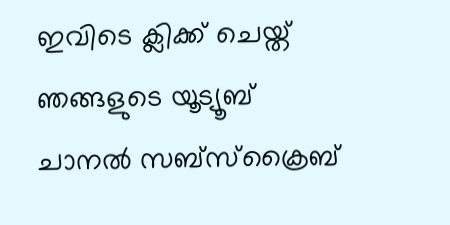ഇവിടെ ക്ലിക്ക് ചെയ്ത് ഞങ്ങളുടെ യൂട്യൂബ് ചാനൽ സബ്സ്ക്രൈബ്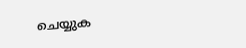ചെയ്യുക